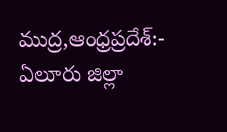ముద్ర,ఆంధ్రప్రదేశ్:- ఏలూరు జిల్లా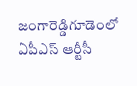జంగారెడ్డిగూడెంలో ఏపీఎస్ ఆర్టీసీ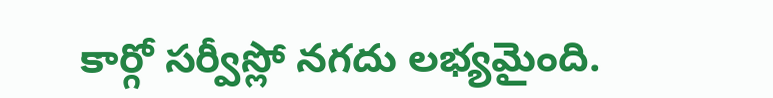కార్గో సర్వీస్లో నగదు లభ్యమైంది.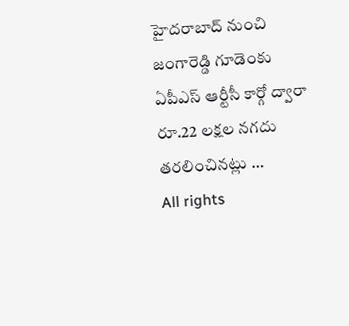హైదరాబాద్ నుంచి జంగారెడ్డి గూడెంకు ఏపీఎస్ ఆర్టీసీ కార్గో ద్వారా రూ.22 లక్షల నగదు తరలించినట్లు …
All rights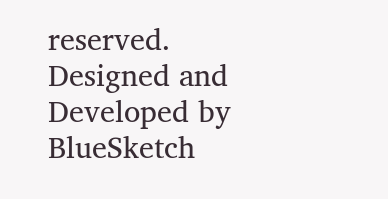reserved. Designed and Developed by BlueSketch